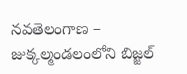నవతెలంగాణ – జుక్కల్మండలంలోని బిజ్జల్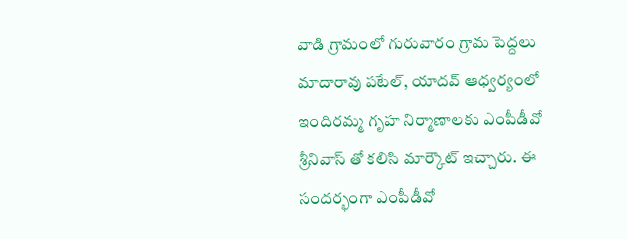వాడి గ్రామంలో గురువారం గ్రామ పెద్దలు మాదారావు పటేల్, యాదవ్ ఆధ్వర్యంలో ఇందిరమ్మ గృహ నిర్మాణాలకు ఎంపీడీవో శ్రీనివాస్ తో కలిసి మార్కౌట్ ఇచ్చారు. ఈ సందర్భంగా ఎంపీడీవో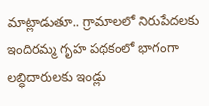మాట్లాడుతూ.. గ్రామాలలో నిరుపేదలకు ఇందిరమ్మ గృహ పథకంలో భాగంగా లబ్ధిదారులకు ఇండ్లు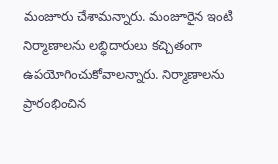మంజూరు చేశామన్నారు. మంజూరైన ఇంటి నిర్మాణాలను లబ్ధిదారులు కచ్చితంగా ఉపయోగించుకోవాలన్నారు. నిర్మాణాలను ప్రారంభించిన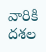వారికి దశల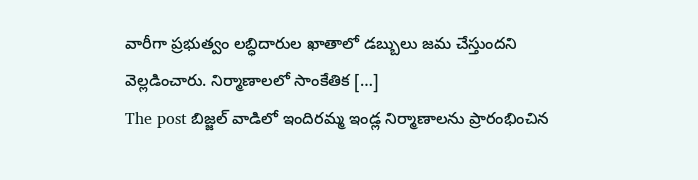వారీగా ప్రభుత్వం లబ్ధిదారుల ఖాతాలో డబ్బులు జమ చేస్తుందని వెల్లడించారు. నిర్మాణాలలో సాంకేతిక […]
The post బిజ్జల్ వాడిలో ఇందిరమ్మ ఇండ్ల నిర్మాణాలను ప్రారంభించిన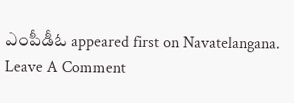ఎంపీడీఓ appeared first on Navatelangana.
Leave A Comment